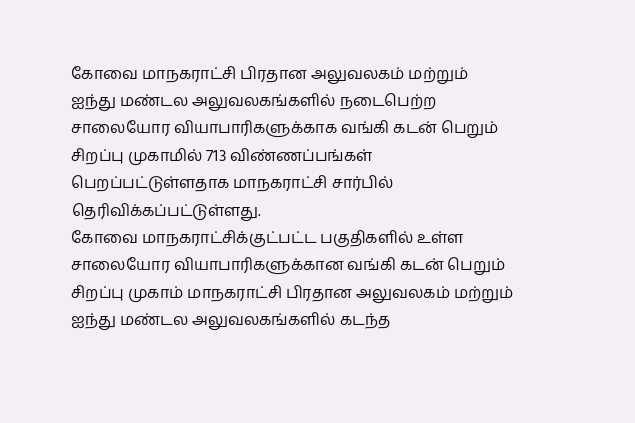கோவை மாநகராட்சி பிரதான அலுவலகம் மற்றும் ஐந்து மண்டல அலுவலகங்களில் நடைபெற்ற சாலையோர வியாபாரிகளுக்காக வங்கி கடன் பெறும் சிறப்பு முகாமில் 713 விண்ணப்பங்கள் பெறப்பட்டுள்ளதாக மாநகராட்சி சார்பில் தெரிவிக்கப்பட்டுள்ளது.
கோவை மாநகராட்சிக்குட்பட்ட பகுதிகளில் உள்ள சாலையோர வியாபாரிகளுக்கான வங்கி கடன் பெறும் சிறப்பு முகாம் மாநகராட்சி பிரதான அலுவலகம் மற்றும் ஐந்து மண்டல அலுவலகங்களில் கடந்த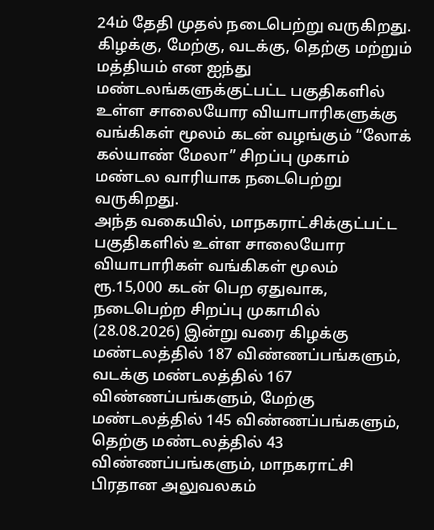24ம் தேதி முதல் நடைபெற்று வருகிறது.
கிழக்கு, மேற்கு, வடக்கு, தெற்கு மற்றும் மத்தியம் என ஐந்து மண்டலங்களுக்குட்பட்ட பகுதிகளில் உள்ள சாலையோர வியாபாரிகளுக்கு வங்கிகள் மூலம் கடன் வழங்கும் “லோக் கல்யாண் மேலா” சிறப்பு முகாம் மண்டல வாரியாக நடைபெற்று வருகிறது.
அந்த வகையில், மாநகராட்சிக்குட்பட்ட பகுதிகளில் உள்ள சாலையோர வியாபாரிகள் வங்கிகள் மூலம் ரூ.15,000 கடன் பெற ஏதுவாக, நடைபெற்ற சிறப்பு முகாமில் (28.08.2026) இன்று வரை கிழக்கு மண்டலத்தில் 187 விண்ணப்பங்களும், வடக்கு மண்டலத்தில் 167 விண்ணப்பங்களும், மேற்கு மண்டலத்தில் 145 விண்ணப்பங்களும், தெற்கு மண்டலத்தில் 43 விண்ணப்பங்களும், மாநகராட்சி பிரதான அலுவலகம்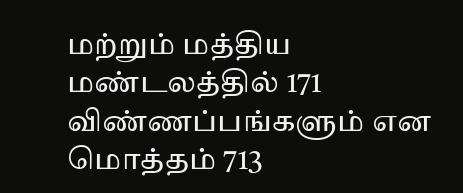மற்றும் மத்திய மண்டலத்தில் 171 விண்ணப்பங்களும் என மொத்தம் 713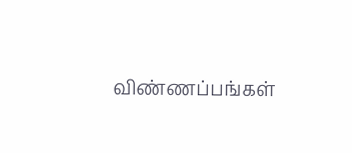விண்ணப்பங்கள்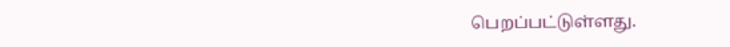பெறப்பட்டுள்ளது.